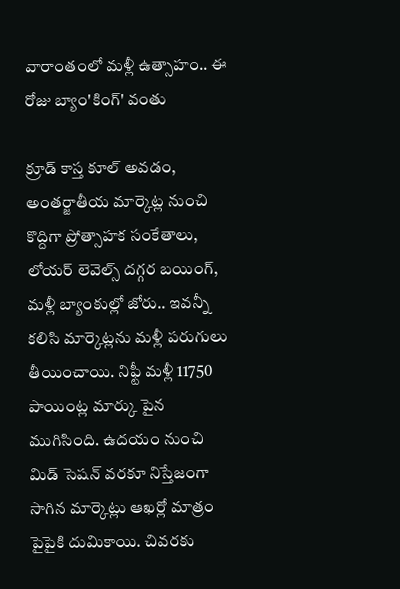వారాంతంలో మళ్లీ ఉత్సాహం.. ఈ రోజు బ్యాం'కింగ్' వంతు

క్రూడ్ కాస్త కూల్ అవడం, అంతర్జాతీయ మార్కెట్ల నుంచి కొద్దిగా ప్రోత్సాహక సంకేతాలు, లోయర్ లెవెల్స్ దగ్గర బయింగ్, మళ్లీ బ్యాంకుల్లో జోరు.. ఇవన్నీ కలిసి మార్కెట్లను మళ్లీ పరుగులు తీయించాయి. నిఫ్టీ మళ్లీ 11750 పాయింట్ల మార్కు పైన ముగిసింది. ఉదయం నుంచి మిడ్ సెషన్ వరకూ నిస్తేజంగా సాగిన మార్కెట్లు ఆఖర్లో మాత్రం పైపైకి దుమికాయి. చివరకు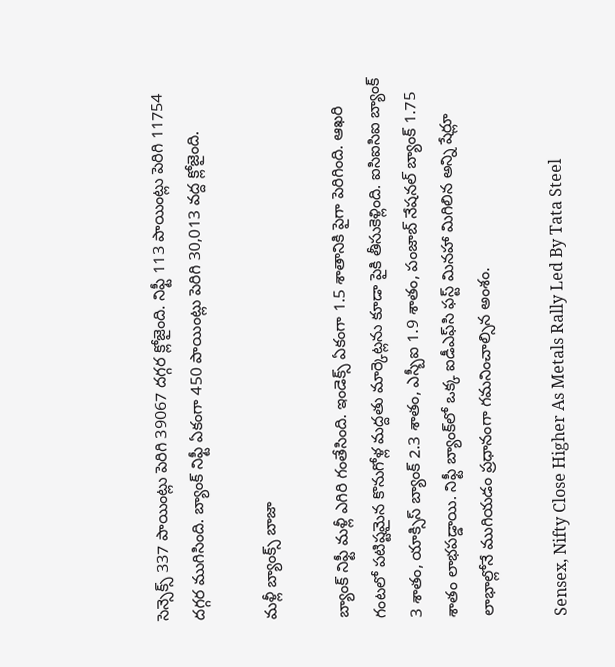సెన్సెక్స్ 337 పాయింట్లు పెరిగి 39067 దగ్గర క్లోజైంది. నిఫ్టీ 113 పాయింట్లు పెరిగి 11754 దగ్గర ముగిసింది. బ్యాంక్ నిఫ్టీ ఏకంగా 450 పాయింట్లు పెరిగి 30,013 వద్ద క్లోజైంది.

మళ్లీ బ్యాంక్స్ బాజా

బ్యాంక్ నిఫ్టీ మళ్లీ ఎగిరి గంతేసింది. ఇండెక్స్ ఏకంగా 1.5 శాతానికి పైగా పెరిగింది. ఆఖరి గంటలో పటిష్టమైన కొనుగోళ్ల మద్దతు మార్కెట్లను కూడా పైకి తీసుకెళ్లింది. ఐసిఐసిఐ బ్యాంక్ 3 శాతం, యాక్సిస్ బ్యాంక్ 2.3 శాతం, ఎస్బీఐ 1.9 శాతం, పంజాబ్ నేషనల్ బ్యాంక్ 1.75 శాతం లాభపడ్డాయి. నిఫ్టీ బ్యాంక్‌లో ఒక్క ఐడీఎఫ్‌సి ఫస్ట్ మినహా మిగిలిన అన్ని షేర్లూ లాభాల్లోనే ముగియడం ప్రధానంగా గమనించాల్సిన అంశం.

Sensex, Nifty Close Higher As Metals Rally Led By Tata Steel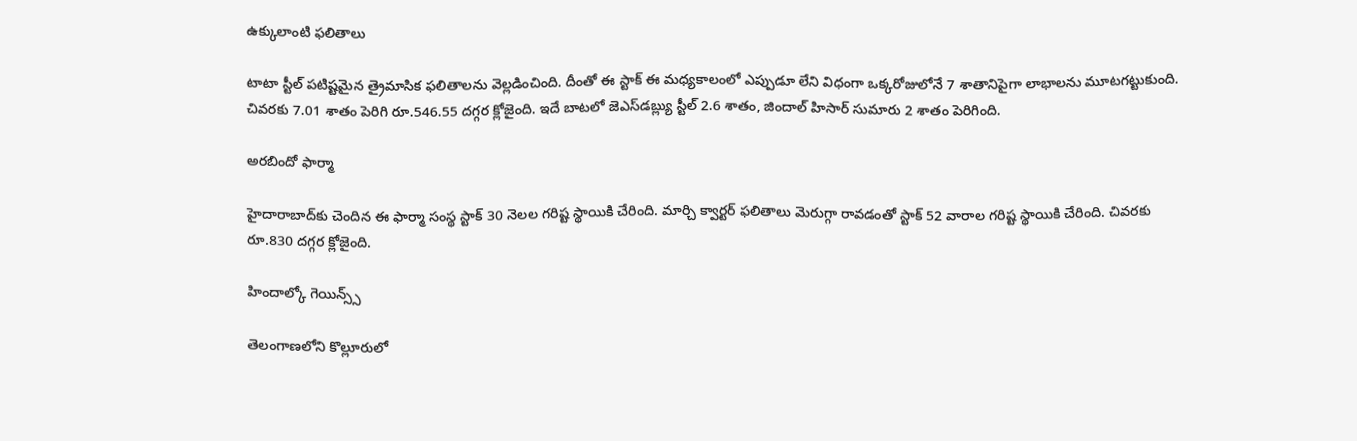ఉక్కులాంటి ఫలితాలు

టాటా స్టీల్ పటిష్టమైన త్రైమాసిక ఫలితాలను వెల్లడించింది. దీంతో ఈ స్టాక్ ఈ మధ్యకాలంలో ఎప్పుడూ లేని విధంగా ఒక్కరోజులోనే 7 శాతానిపైగా లాభాలను మూటగట్టుకుంది. చివరకు 7.01 శాతం పెరిగి రూ.546.55 దగ్గర క్లోజైంది. ఇదే బాటలో జెఎస్‌డబ్ల్యు స్టీల్ 2.6 శాతం, జిందాల్ హిసార్ సుమారు 2 శాతం పెరిగింది.

అరబిందో ఫార్మా

హైదారాబాద్‌కు చెందిన ఈ ఫార్మా సంస్థ స్టాక్ 30 నెలల గరిష్ట స్థాయికి చేరింది. మార్చి క్వార్టర్ ఫలితాలు మెరుగ్గా రావడంతో స్టాక్ 52 వారాల గరిష్ట స్థాయికి చేరింది. చివరకు రూ.830 దగ్గర క్లోజైంది.

హిందాల్కో గెయిన్స్స్

తెలంగాణలోని కొల్లూరులో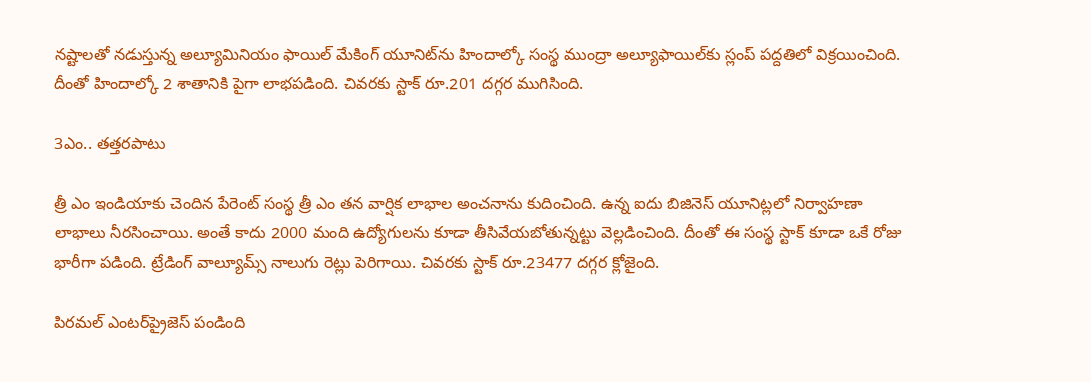నష్టాలతో నడుస్తున్న అల్యూమినియం ఫాయిల్ మేకింగ్ యూనిట్‌ను హిందాల్కో సంస్థ ముంద్రా అల్యూఫాయిల్‌కు స్లంప్ పద్దతిలో విక్రయించింది. దీంతో హిందాల్కో 2 శాతానికి పైగా లాభపడింది. చివరకు స్టాక్ రూ.201 దగ్గర ముగిసింది.

3ఎం.. తత్తరపాటు

త్రీ ఎం ఇండియాకు చెందిన పేరెంట్ సంస్థ త్రీ ఎం తన వార్షిక లాభాల అంచనాను కుదించింది. ఉన్న ఐదు బిజినెస్ యూనిట్లలో నిర్వాహణా లాభాలు నీరసించాయి. అంతే కాదు 2000 మంది ఉద్యోగులను కూడా తీసివేయబోతున్నట్టు వెల్లడించింది. దీంతో ఈ సంస్థ స్టాక్ కూడా ఒకే రోజు భారీగా పడింది. ట్రేడింగ్ వాల్యూమ్స్ నాలుగు రెట్లు పెరిగాయి. చివరకు స్టాక్ రూ.23477 దగ్గర క్లోజైంది.

పిరమల్ ఎంటర్‌ప్రైజెస్ పండింది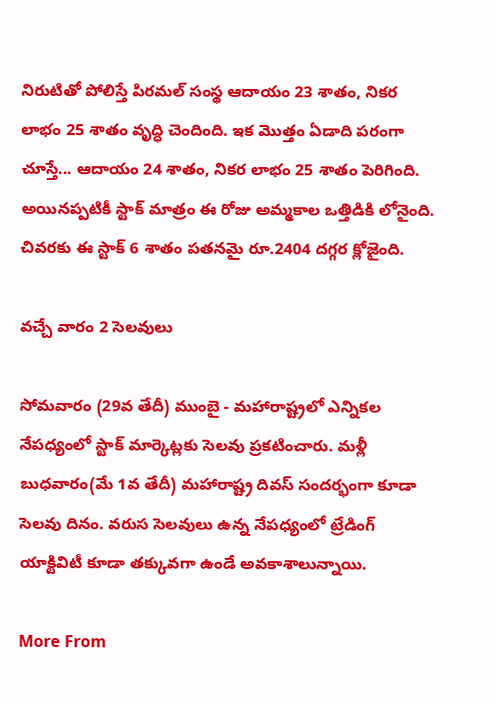నిరుటితో పోలిస్తే పిరమల్ సంస్థ ఆదాయం 23 శాతం, నికర లాభం 25 శాతం వృద్ధి చెందింది. ఇక మొత్తం ఏడాది పరంగా చూస్తే... ఆదాయం 24 శాతం, నికర లాభం 25 శాతం పెరిగింది. అయినప్పటికీ స్టాక్ మాత్రం ఈ రోజు అమ్మకాల ఒత్తిడికి లోనైంది. చివరకు ఈ స్టాక్ 6 శాతం పతనమై రూ.2404 దగ్గర క్లోజైంది.

వచ్చే వారం 2 సెలవులు

సోమవారం (29వ తేదీ) ముంబై - మహారాష్ట్రలో ఎన్నికల నేపధ్యంలో స్టాక్ మార్కెట్లకు సెలవు ప్రకటించారు. మళ్లీ బుధవారం(మే 1వ తేదీ) మహారాష్ట్ర దివస్ సందర్భంగా కూడా సెలవు దినం. వరుస సెలవులు ఉన్న నేపధ్యంలో ట్రేడింగ్ యాక్టివిటీ కూడా తక్కువగా ఉండే అవకాశాలున్నాయి.

More From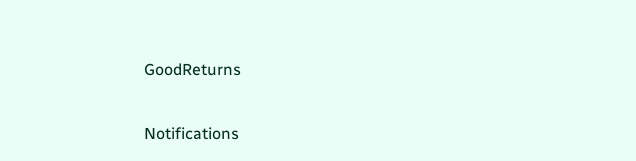GoodReturns

Notifications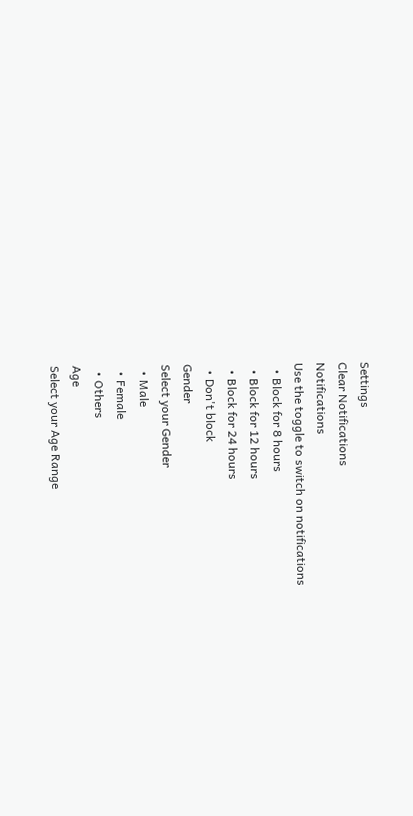Settings
Clear Notifications
Notifications
Use the toggle to switch on notifications
  • Block for 8 hours
  • Block for 12 hours
  • Block for 24 hours
  • Don't block
Gender
Select your Gender
  • Male
  • Female
  • Others
Age
Select your Age Range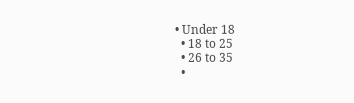• Under 18
  • 18 to 25
  • 26 to 35
  •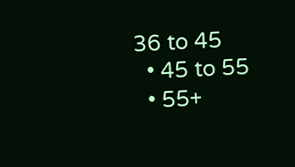36 to 45
  • 45 to 55
  • 55+